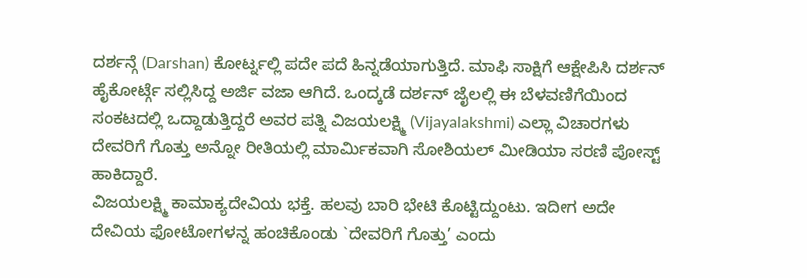ದರ್ಶನ್ಗೆ (Darshan) ಕೋರ್ಟ್ನಲ್ಲಿ ಪದೇ ಪದೆ ಹಿನ್ನಡೆಯಾಗುತ್ತಿದೆ. ಮಾಫಿ ಸಾಕ್ಷಿಗೆ ಆಕ್ಷೇಪಿಸಿ ದರ್ಶನ್ ಹೈಕೋರ್ಟ್ಗೆ ಸಲ್ಲಿಸಿದ್ದ ಅರ್ಜಿ ವಜಾ ಆಗಿದೆ. ಒಂದ್ಕಡೆ ದರ್ಶನ್ ಜೈಲಲ್ಲಿ ಈ ಬೆಳವಣಿಗೆಯಿಂದ ಸಂಕಟದಲ್ಲಿ ಒದ್ದಾಡುತ್ತಿದ್ದರೆ ಅವರ ಪತ್ನಿ ವಿಜಯಲಕ್ಷ್ಮಿ (Vijayalakshmi) ಎಲ್ಲಾ ವಿಚಾರಗಳು ದೇವರಿಗೆ ಗೊತ್ತು ಅನ್ನೋ ರೀತಿಯಲ್ಲಿ ಮಾರ್ಮಿಕವಾಗಿ ಸೋಶಿಯಲ್ ಮೀಡಿಯಾ ಸರಣಿ ಪೋಸ್ಟ್ ಹಾಕಿದ್ದಾರೆ.
ವಿಜಯಲಕ್ಷ್ಮಿ ಕಾಮಾಕ್ಯದೇವಿಯ ಭಕ್ತೆ. ಹಲವು ಬಾರಿ ಭೇಟಿ ಕೊಟ್ಟಿದ್ದುಂಟು. ಇದೀಗ ಅದೇ ದೇವಿಯ ಫೋಟೋಗಳನ್ನ ಹಂಚಿಕೊಂಡು `ದೇವರಿಗೆ ಗೊತ್ತು’ ಎಂದು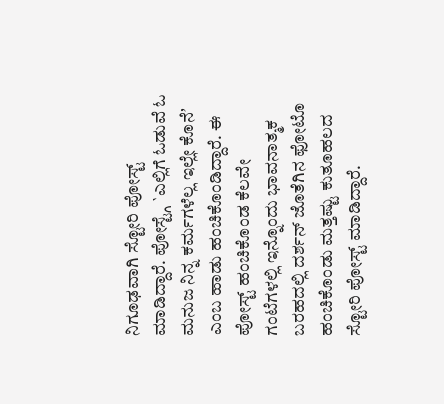ನಿಗೂಢವಾಗಿ ಸ್ಟೋರಿ ಪೋಸ್ಟ್ ಮಾಡಿದ್ದಾರೆ. ಪೋಸ್ಟ್ಗೆ `ಎಲ್ಲಿಗೆ ಓಡುವೆ ಓ ಮನುಜ ನಿನ್ನ ಕರ್ಮಗಳೆಲ್ಲ ಇಲ್ಲೇ ಕೊನೆʼ ಎಂಬ ಹಾಡು ಹಂಚಿಕೊಂಡಿದ್ದಾರೆ. ಈ ಪೋಸ್ಟ್ ಹಂಚಿಕೊಂಡ ಕೆಲವೇ ಗಂಟೆಗಳಲ್ಲಿ ಇನ್ನೊಂದು ಭಾವನಾತ್ಮಕ ಬರಹದಲ್ಲಿ ದರ್ಶನ್ ಜೊತೆಗಿನ ಫೋಟೊ ಹಂಚಿಕೊಂಡು ಮತ್ತಷ್ಟು ಕುತೂಹಲದ ಸ್ಟೋರಿ ಪೋಸ್ಟ್ ಮಾಡಿದ್ದಾರೆ.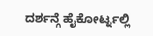ದರ್ಶನ್ಗೆ ಹೈಕೋರ್ಟ್ನಲ್ಲಿ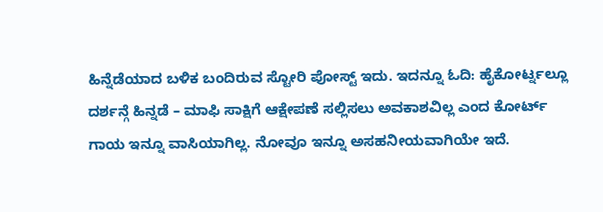ಹಿನ್ನೆಡೆಯಾದ ಬಳಿಕ ಬಂದಿರುವ ಸ್ಟೋರಿ ಪೋಸ್ಟ್ ಇದು. ಇದನ್ನೂ ಓದಿ: ಹೈಕೋರ್ಟ್ನಲ್ಲೂ ದರ್ಶನ್ಗೆ ಹಿನ್ನಡೆ – ಮಾಫಿ ಸಾಕ್ಷಿಗೆ ಆಕ್ಷೇಪಣೆ ಸಲ್ಲಿಸಲು ಅವಕಾಶವಿಲ್ಲ ಎಂದ ಕೋರ್ಟ್
ಗಾಯ ಇನ್ನೂ ವಾಸಿಯಾಗಿಲ್ಲ. ನೋವೂ ಇನ್ನೂ ಅಸಹನೀಯವಾಗಿಯೇ ಇದೆ.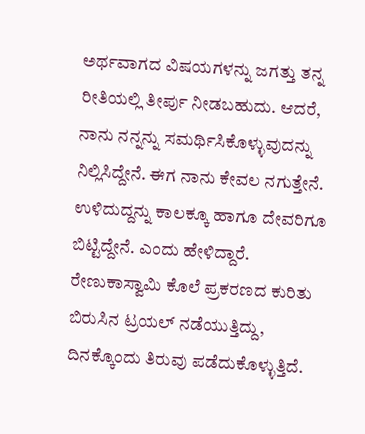ಅರ್ಥವಾಗದ ವಿಷಯಗಳನ್ನು ಜಗತ್ತು ತನ್ನ ರೀತಿಯಲ್ಲಿ ತೀರ್ಪು ನೀಡಬಹುದು. ಆದರೆ, ನಾನು ನನ್ನನ್ನು ಸಮರ್ಥಿಸಿಕೊಳ್ಳುವುದನ್ನು ನಿಲ್ಲಿಸಿದ್ದೇನೆ. ಈಗ ನಾನು ಕೇವಲ ನಗುತ್ತೇನೆ. ಉಳಿದುದ್ದನ್ನು ಕಾಲಕ್ಕೂ ಹಾಗೂ ದೇವರಿಗೂ ಬಿಟ್ಟಿದ್ದೇನೆ. ಎಂದು ಹೇಳಿದ್ದಾರೆ.
ರೇಣುಕಾಸ್ವಾಮಿ ಕೊಲೆ ಪ್ರಕರಣದ ಕುರಿತು ಬಿರುಸಿನ ಟ್ರಯಲ್ ನಡೆಯುತ್ತಿದ್ದು, ದಿನಕ್ಕೊಂದು ತಿರುವು ಪಡೆದುಕೊಳ್ಳುತ್ತಿದೆ.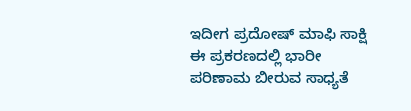ಇದೀಗ ಪ್ರದೋಷ್ ಮಾಫಿ ಸಾಕ್ಷಿ ಈ ಪ್ರಕರಣದಲ್ಲಿ ಭಾರೀ ಪರಿಣಾಮ ಬೀರುವ ಸಾಧ್ಯತೆ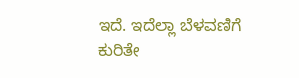ಇದೆ. ಇದೆಲ್ಲಾ ಬೆಳವಣಿಗೆ ಕುರಿತೇ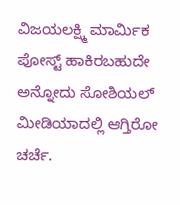ವಿಜಯಲಕ್ಷ್ಮಿ ಮಾರ್ಮಿಕ ಪೋಸ್ಟ್ ಹಾಕಿರಬಹುದೇ ಅನ್ನೋದು ಸೋಶಿಯಲ್ ಮೀಡಿಯಾದಲ್ಲಿ ಆಗ್ತಿರೋ ಚರ್ಚೆ.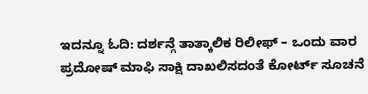ಇದನ್ನೂ ಓದಿ: ದರ್ಶನ್ಗೆ ತಾತ್ಕಾಲಿಕ ರಿಲೀಫ್ – ಒಂದು ವಾರ ಪ್ರದೋಷ್ ಮಾಫಿ ಸಾಕ್ಷಿ ದಾಖಲಿಸದಂತೆ ಕೋರ್ಟ್ ಸೂಚನೆ